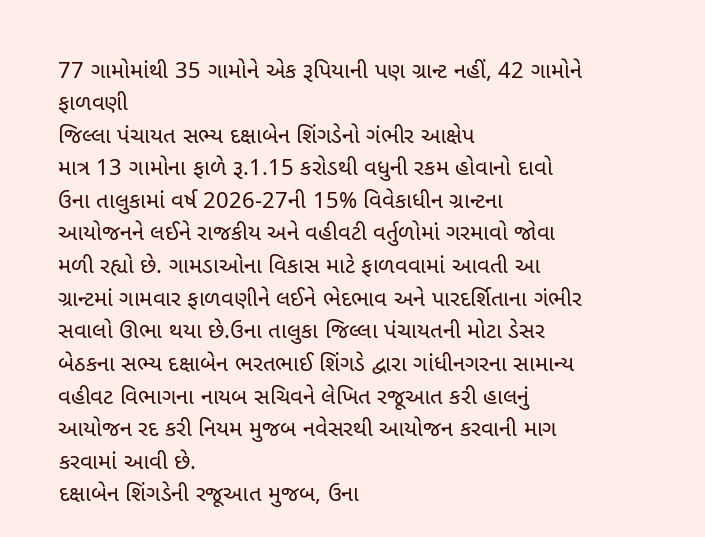77 ગામોમાંથી 35 ગામોને એક રૂપિયાની પણ ગ્રાન્ટ નહીં, 42 ગામોને ફાળવણી
જિલ્લા પંચાયત સભ્ય દક્ષાબેન શિંગડેનો ગંભીર આક્ષેપ
માત્ર 13 ગામોના ફાળે રૂ.1.15 કરોડથી વધુની રકમ હોવાનો દાવો
ઉના તાલુકામાં વર્ષ 2026-27ની 15% વિવેકાધીન ગ્રાન્ટના આયોજનને લઈને રાજકીય અને વહીવટી વર્તુળોમાં ગરમાવો જોવા મળી રહ્યો છે. ગામડાઓના વિકાસ માટે ફાળવવામાં આવતી આ ગ્રાન્ટમાં ગામવાર ફાળવણીને લઈને ભેદભાવ અને પારદર્શિતાના ગંભીર સવાલો ઊભા થયા છે.ઉના તાલુકા જિલ્લા પંચાયતની મોટા ડેસર બેઠકના સભ્ય દક્ષાબેન ભરતભાઈ શિંગડે દ્વારા ગાંધીનગરના સામાન્ય વહીવટ વિભાગના નાયબ સચિવને લેખિત રજૂઆત કરી હાલનું આયોજન રદ કરી નિયમ મુજબ નવેસરથી આયોજન કરવાની માગ કરવામાં આવી છે.
દક્ષાબેન શિંગડેની રજૂઆત મુજબ, ઉના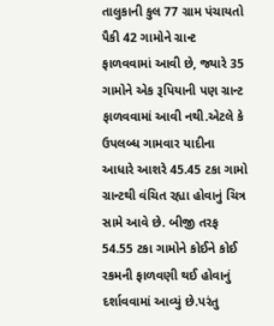તાલુકાની કુલ 77 ગ્રામ પંચાયતો પૈકી 42 ગામોને ગ્રાન્ટ ફાળવવામાં આવી છે, જ્યારે 35 ગામોને એક રૂપિયાની પણ ગ્રાન્ટ ફાળવવામાં આવી નથી.એટલે કે ઉપલબ્ધ ગામવાર યાદીના આધારે આશરે 45.45 ટકા ગામો ગ્રાન્ટથી વંચિત રહ્યા હોવાનું ચિત્ર સામે આવે છે. બીજી તરફ 54.55 ટકા ગામોને કોઈને કોઈ રકમની ફાળવણી થઈ હોવાનું દર્શાવવામાં આવ્યું છે.પરંતુ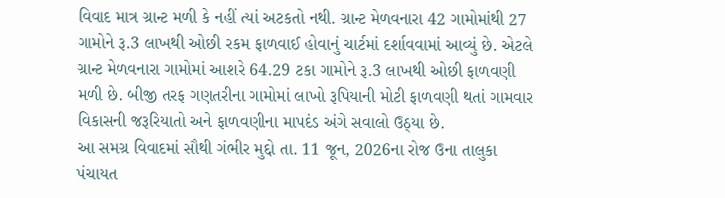વિવાદ માત્ર ગ્રાન્ટ મળી કે નહીં ત્યાં અટકતો નથી. ગ્રાન્ટ મેળવનારા 42 ગામોમાંથી 27 ગામોને રૂ.3 લાખથી ઓછી રકમ ફાળવાઈ હોવાનું ચાર્ટમાં દર્શાવવામાં આવ્યું છે. એટલે ગ્રાન્ટ મેળવનારા ગામોમાં આશરે 64.29 ટકા ગામોને રૂ.3 લાખથી ઓછી ફાળવણી મળી છે. બીજી તરફ ગણતરીના ગામોમાં લાખો રૂપિયાની મોટી ફાળવણી થતાં ગામવાર વિકાસની જરૂરિયાતો અને ફાળવણીના માપદંડ અંગે સવાલો ઉઠ્યા છે.
આ સમગ્ર વિવાદમાં સૌથી ગંભીર મુદ્દો તા. 11 જૂન, 2026ના રોજ ઉના તાલુકા પંચાયત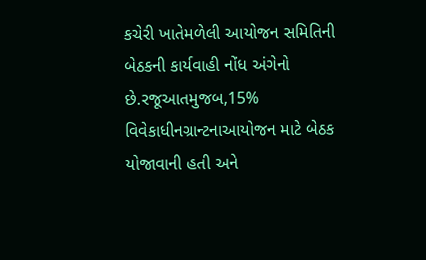કચેરી ખાતેમળેલી આયોજન સમિતિની બેઠકની કાર્યવાહી નોંધ અંગેનો છે.રજૂઆતમુજબ,15% વિવેકાધીનગ્રાન્ટનાઆયોજન માટે બેઠક યોજાવાની હતી અને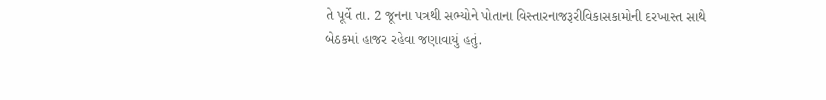તે પૂર્વે તા. 2 જૂનના પત્રથી સભ્યોને પોતાના વિસ્તારનાજરૂરીવિકાસકામોની દરખાસ્ત સાથે બેઠકમાં હાજર રહેવા જણાવાયું હતું.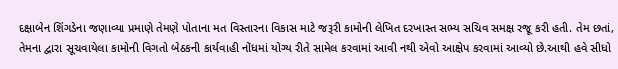દક્ષાબેન શિંગડેના જણાવ્યા પ્રમાણે તેમણે પોતાના મત વિસ્તારના વિકાસ માટે જરૂરી કામોની લેખિત દરખાસ્ત સભ્ય સચિવ સમક્ષ રજૂ કરી હતી. તેમ છતાં, તેમના દ્વારા સૂચવાયેલા કામોની વિગતો બેઠકની કાર્યવાહી નોંધમાં યોગ્ય રીતે સામેલ કરવામાં આવી નથી એવો આક્ષેપ કરવામાં આવ્યો છે.આથી હવે સીધો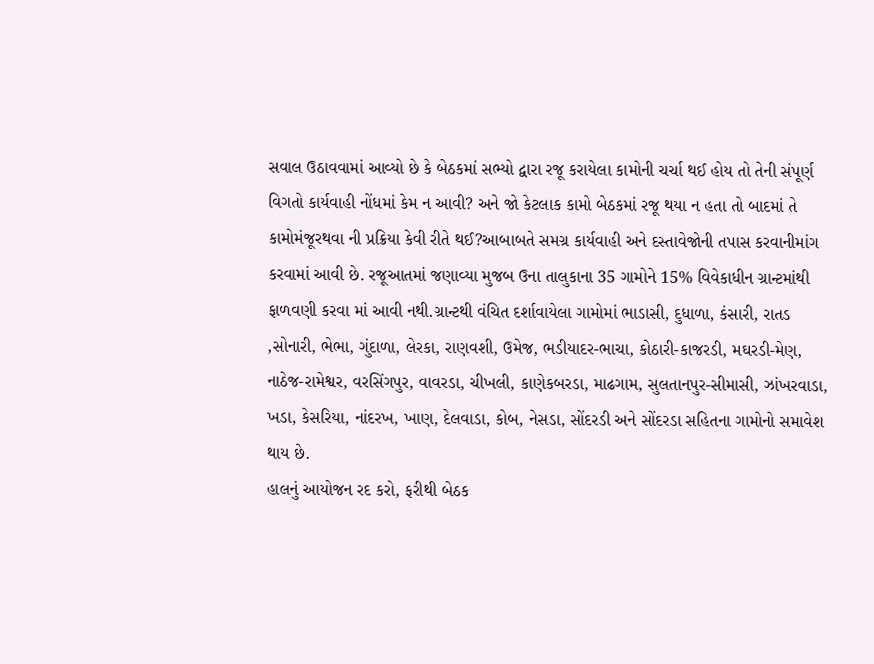સવાલ ઉઠાવવામાં આવ્યો છે કે બેઠકમાં સભ્યો દ્વારા રજૂ કરાયેલા કામોની ચર્ચા થઈ હોય તો તેની સંપૂર્ણ વિગતો કાર્યવાહી નોંધમાં કેમ ન આવી? અને જો કેટલાક કામો બેઠકમાં રજૂ થયા ન હતા તો બાદમાં તે કામોમંજૂરથવા ની પ્રક્રિયા કેવી રીતે થઈ?આબાબતે સમગ્ર કાર્યવાહી અને દસ્તાવેજોની તપાસ કરવાનીમાંગ કરવામાં આવી છે. રજૂઆતમાં જણાવ્યા મુજબ ઉના તાલુકાના 35 ગામોને 15% વિવેકાધીન ગ્રાન્ટમાંથી ફાળવણી કરવા માં આવી નથી.ગ્રાન્ટથી વંચિત દર્શાવાયેલા ગામોમાં ભાડાસી, દુધાળા, કંસારી, રાતડ ,સોનારી, ભેભા, ગુંદાળા, લેરકા, રાણવશી, ઉમેજ, ભડીયાદર-ભાચા, કોઠારી-કાજરડી, મઘરડી-મેણ, નાઠેજ-રામેશ્વર, વરસિંગપુર, વાવરડા, ચીખલી, કાણેકબરડા, માઢગામ, સુલતાનપુર-સીમાસી, ઝાંખરવાડા, ખડા, કેસરિયા, નાંદરખ, ખાણ, દેલવાડા, કોબ, નેસડા, સોંદરડી અને સોંદરડા સહિતના ગામોનો સમાવેશ થાય છે.
હાલનું આયોજન રદ કરો, ફરીથી બેઠક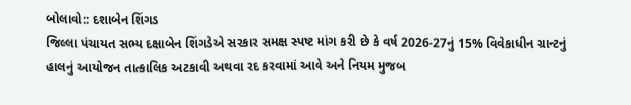બોલાવો:: દશાબેન શિંગડ
જિલ્લા પંચાયત સભ્ય દક્ષાબેન શિંગડેએ સરકાર સમક્ષ સ્પષ્ટ માંગ કરી છે કે વર્ષ 2026-27નું 15% વિવેકાધીન ગ્રાન્ટનું હાલનું આયોજન તાત્કાલિક અટકાવી અથવા રદ કરવામાં આવે અને નિયમ મુજબ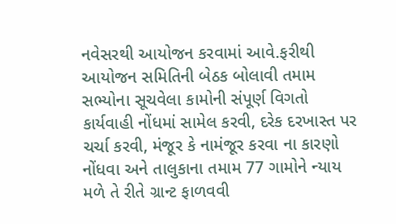નવેસરથી આયોજન કરવામાં આવે.ફરીથી આયોજન સમિતિની બેઠક બોલાવી તમામ સભ્યોના સૂચવેલા કામોની સંપૂર્ણ વિગતો કાર્યવાહી નોંધમાં સામેલ કરવી, દરેક દરખાસ્ત પર ચર્ચા કરવી, મંજૂર કે નામંજૂર કરવા ના કારણો નોંધવા અને તાલુકાના તમામ 77 ગામોને ન્યાય મળે તે રીતે ગ્રાન્ટ ફાળવવી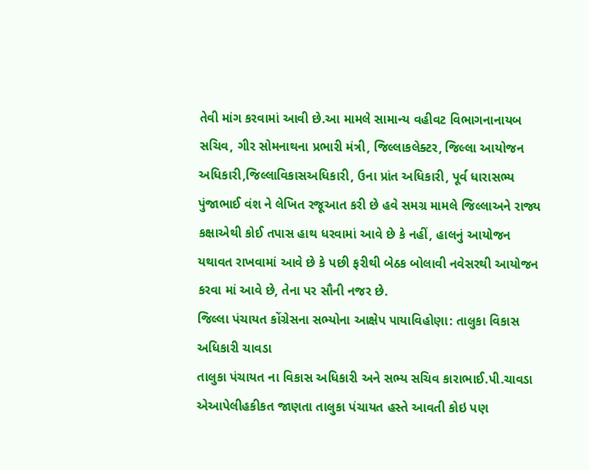તેવી માંગ કરવામાં આવી છે.આ મામલે સામાન્ય વહીવટ વિભાગનાનાયબ સચિવ, ગીર સોમનાથના પ્રભારી મંત્રી, જિલ્લાકલેક્ટર, જિલ્લા આયોજન અધિકારી,જિલ્લાવિકાસઅધિકારી, ઉના પ્રાંત અધિકારી, પૂર્વ ધારાસભ્ય પુંજાભાઈ વંશ ને લેખિત રજૂઆત કરી છે હવે સમગ્ર મામલે જિલ્લાઅને રાજ્ય કક્ષાએથી કોઈ તપાસ હાથ ધરવામાં આવે છે કે નહીં, હાલનું આયોજન યથાવત રાખવામાં આવે છે કે પછી ફરીથી બેઠક બોલાવી નવેસરથી આયોજન કરવા માં આવે છે, તેના પર સૌની નજર છે.
જિલ્લા પંચાયત કોંગ્રેસના સભ્યોના આક્ષેપ પાયાવિહોણા: તાલુકા વિકાસ અધિકારી ચાવડા
તાલુકા પંચાયત ના વિકાસ અધિકારી અને સભ્ય સચિવ કારાભાઈ.પી.ચાવડા એઆપેલીહકીકત જાણતા તાલુકા પંચાયત હસ્તે આવતી કોઇ પણ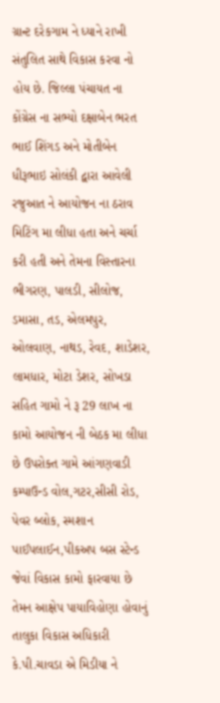ગ્રાન્ટ દરેકગામ ને ધ્યાને રાખી સંતુલિત સાથે વિકાસ કરવા નો હોય છે. જિલ્લા પંચાયત ના કોંગ્રેસ ના સભ્યો દક્ષાબેન ભરત ભાઈ શિંગડ અને મોતીબેન ધીરૂભાઇ સોલંકી દ્વારા આવેલી રજુઆત ને આયોજન ના ઠરાવ મિટિંગ મા લીધા હતા અને ચર્ચા કરી હતી અને તેમના વિસ્તારના ભીગરણ, પાલડી, સીલોજ, ડમાસા, તડ, એલમપુર, ઓલવાણ, નાથડ, રેવદ, શાડેશર, લામધાર, મોટા ડેશર, સોખડા સહિત ગામો ને રૂ 29 લાખ ના કામો આયોજન ની બેઠક મા લીધા છે ઉપરોક્ત ગામે આંગણવાડી કમ્પાઉન્ડ વોલ,ગટર,સીસી રોડ, પેવર બ્લોક, સ્મશાન પાઈપલાઈન,પીકઅપ બસ સ્ટેન્ડ જેવાં વિકાસ કામો ફારવાયા છે તેમન આક્ષેપ પાયાવિહોણા હોવાનું તાલુકા વિકાસ અધિકારી કે.પી.ચાવડા એ મિડીયા ને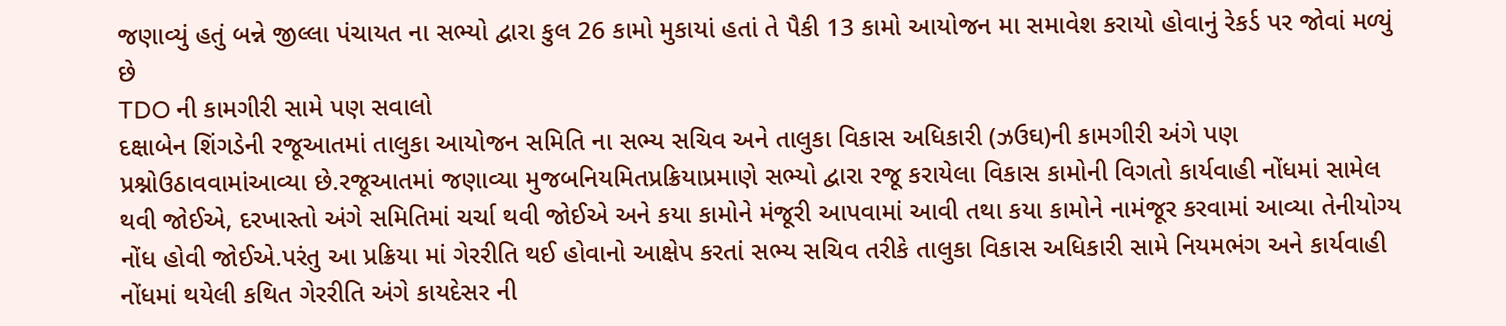જણાવ્યું હતું બન્ને જીલ્લા પંચાયત ના સભ્યો દ્વારા કુલ 26 કામો મુકાયાં હતાં તે પૈકી 13 કામો આયોજન મા સમાવેશ કરાયો હોવાનું રેકર્ડ પર જોવાં મળ્યું છે
TDO ની કામગીરી સામે પણ સવાલો
દક્ષાબેન શિંગડેની રજૂઆતમાં તાલુકા આયોજન સમિતિ ના સભ્ય સચિવ અને તાલુકા વિકાસ અધિકારી (ઝઉઘ)ની કામગીરી અંગે પણ પ્રશ્નોઉઠાવવામાંઆવ્યા છે.રજૂઆતમાં જણાવ્યા મુજબનિયમિતપ્રક્રિયાપ્રમાણે સભ્યો દ્વારા રજૂ કરાયેલા વિકાસ કામોની વિગતો કાર્યવાહી નોંધમાં સામેલ થવી જોઈએ, દરખાસ્તો અંગે સમિતિમાં ચર્ચા થવી જોઈએ અને કયા કામોને મંજૂરી આપવામાં આવી તથા કયા કામોને નામંજૂર કરવામાં આવ્યા તેનીયોગ્ય નોંધ હોવી જોઈએ.પરંતુ આ પ્રક્રિયા માં ગેરરીતિ થઈ હોવાનો આક્ષેપ કરતાં સભ્ય સચિવ તરીકે તાલુકા વિકાસ અધિકારી સામે નિયમભંગ અને કાર્યવાહી નોંધમાં થયેલી કથિત ગેરરીતિ અંગે કાયદેસર ની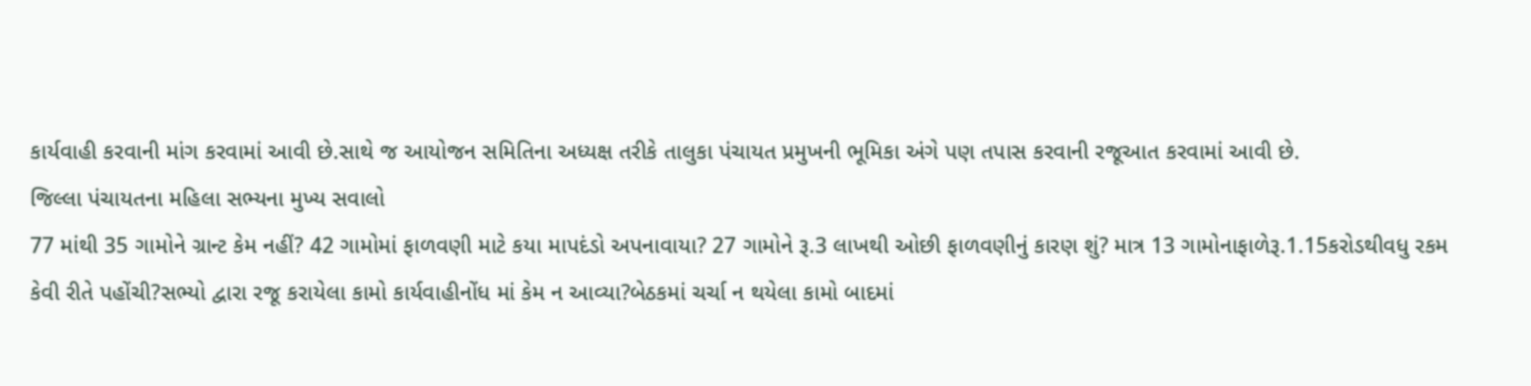કાર્યવાહી કરવાની માંગ કરવામાં આવી છે.સાથે જ આયોજન સમિતિના અધ્યક્ષ તરીકે તાલુકા પંચાયત પ્રમુખની ભૂમિકા અંગે પણ તપાસ કરવાની રજૂઆત કરવામાં આવી છે.
જિલ્લા પંચાયતના મહિલા સભ્યના મુખ્ય સવાલો
77 માંથી 35 ગામોને ગ્રાન્ટ કેમ નહીં? 42 ગામોમાં ફાળવણી માટે કયા માપદંડો અપનાવાયા? 27 ગામોને રૂ.3 લાખથી ઓછી ફાળવણીનું કારણ શું? માત્ર 13 ગામોનાફાળેરૂ.1.15કરોડથીવધુ રકમ કેવી રીતે પહોંચી?સભ્યો દ્વારા રજૂ કરાયેલા કામો કાર્યવાહીનોંધ માં કેમ ન આવ્યા?બેઠકમાં ચર્ચા ન થયેલા કામો બાદમાં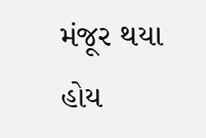મંજૂર થયા હોય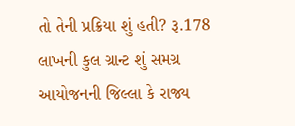તો તેની પ્રક્રિયા શું હતી? રૂ.178 લાખની કુલ ગ્રાન્ટ શું સમગ્ર આયોજનની જિલ્લા કે રાજ્ય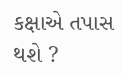કક્ષાએ તપાસ થશે ?